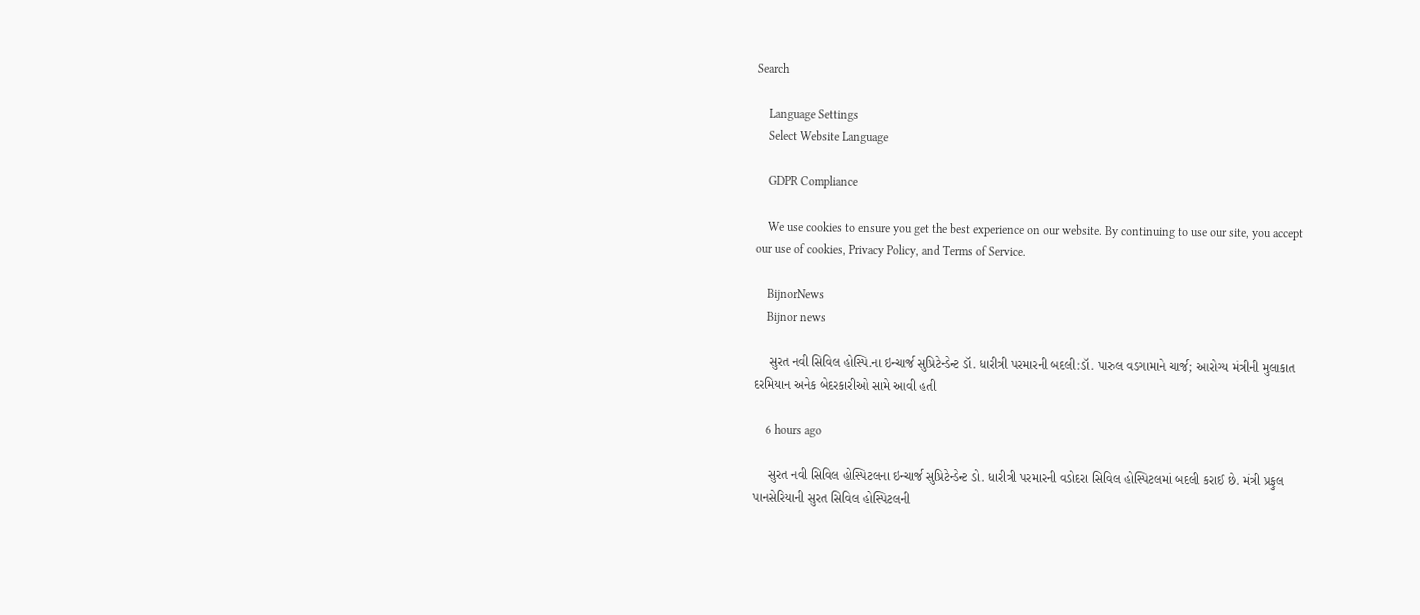Search

    Language Settings
    Select Website Language

    GDPR Compliance

    We use cookies to ensure you get the best experience on our website. By continuing to use our site, you accept our use of cookies, Privacy Policy, and Terms of Service.

    BijnorNews
    Bijnor news

    સુરત નવી સિવિલ હોસ્પિ.ના ઇન્ચાર્જ સુપ્રિટેન્ડેન્ટ ડૉ. ધારીત્રી પરમારની બદલી:ડૉ. પારુલ વડગામાને ચાર્જ; આરોગ્ય મંત્રીની મુલાકાત દરમિયાન અનેક બેદરકારીઓ સામે આવી હતી

    6 hours ago

    સુરત નવી સિવિલ હોસ્પિટલના ઇન્ચાર્જ સુપ્રિટેન્ડેન્ટ ડો. ધારીત્રી પરમારની વડોદરા સિવિલ હોસ્પિટલમાં બદલી કરાઈ છે. મંત્રી પ્રફુલ પાનસેરિયાની સુરત સિવિલ હોસ્પિટલની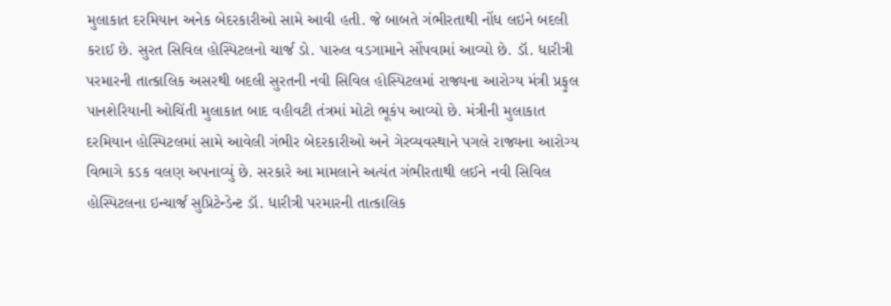મુલાકાત દરમિયાન અનેક બેદરકારીઓ સામે આવી હતી. જે બાબતે ગંભીરતાથી નોંધ લઇને બદલી કરાઈ છે. સુરત સિવિલ હોસ્પિટલનો ચાર્જ ડો. પારુલ વડગામાને સોંપવામાં આવ્યો છે. ડૉ. ધારીત્રી પરમારની તાત્કાલિક અસરથી બદલી સુરતની નવી સિવિલ હોસ્પિટલમાં રાજ્યના આરોગ્ય મંત્રી પ્રફુલ પાનશેરિયાની ઓચિંતી મુલાકાત બાદ વહીવટી તંત્રમાં મોટો ભૂકંપ આવ્યો છે. મંત્રીની મુલાકાત દરમિયાન હોસ્પિટલમાં સામે આવેલી ગંભીર બેદરકારીઓ અને ગેરવ્યવસ્થાને પગલે રાજ્યના આરોગ્ય વિભાગે કડક વલણ અપનાવ્યું છે. સરકારે આ મામલાને અત્યંત ગંભીરતાથી લઈને નવી સિવિલ હોસ્પિટલના ઇન્ચાર્જ સુપ્રિટેન્ડેન્ટ ડૉ. ધારીત્રી પરમારની તાત્કાલિક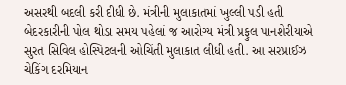અસરથી બદલી કરી દીધી છે. મંત્રીની મુલાકાતમાં ખુલ્લી પડી હતી બેદરકારીની પોલ થોડા સમય પહેલાં જ આરોગ્ય મંત્રી પ્રફુલ પાનશેરીયાએ સુરત સિવિલ હોસ્પિટલની ઓચિંતી મુલાકાત લીધી હતી. આ સરપ્રાઈઝ ચેકિંગ દરમિયાન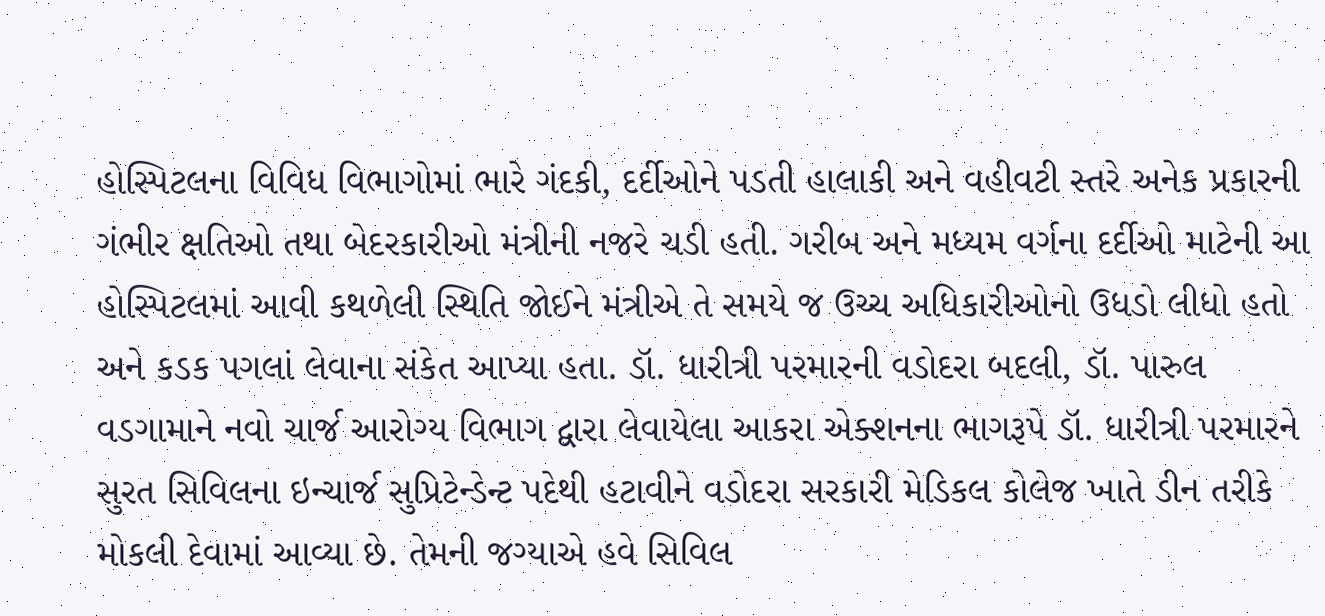હોસ્પિટલના વિવિધ વિભાગોમાં ભારે ગંદકી, દર્દીઓને પડતી હાલાકી અને વહીવટી સ્તરે અનેક પ્રકારની ગંભીર ક્ષતિઓ તથા બેદરકારીઓ મંત્રીની નજરે ચડી હતી. ગરીબ અને મધ્યમ વર્ગના દર્દીઓ માટેની આ હોસ્પિટલમાં આવી કથળેલી સ્થિતિ જોઈને મંત્રીએ તે સમયે જ ઉચ્ચ અધિકારીઓનો ઉધડો લીધો હતો અને કડક પગલાં લેવાના સંકેત આપ્યા હતા. ડૉ. ધારીત્રી પરમારની વડોદરા બદલી, ડૉ. પારુલ વડગામાને નવો ચાર્જ આરોગ્ય વિભાગ દ્વારા લેવાયેલા આકરા એક્શનના ભાગરૂપે ડૉ. ધારીત્રી પરમારને સુરત સિવિલના ઇન્ચાર્જ સુપ્રિટેન્ડેન્ટ પદેથી હટાવીને વડોદરા સરકારી મેડિકલ કોલેજ ખાતે ડીન તરીકે મોકલી દેવામાં આવ્યા છે. તેમની જગ્યાએ હવે સિવિલ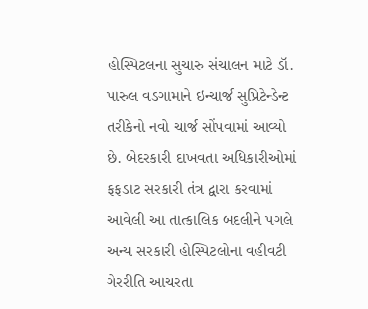હોસ્પિટલના સુચારુ સંચાલન માટે ડૉ. પારુલ વડગામાને ઇન્ચાર્જ સુપ્રિટેન્ડેન્ટ તરીકેનો નવો ચાર્જ સોંપવામાં આવ્યો છે. બેદરકારી દાખવતા અધિકારીઓમાં ફફડાટ સરકારી તંત્ર દ્વારા કરવામાં આવેલી આ તાત્કાલિક બદલીને પગલે અન્ય સરકારી હોસ્પિટલોના વહીવટી ગેરરીતિ આચરતા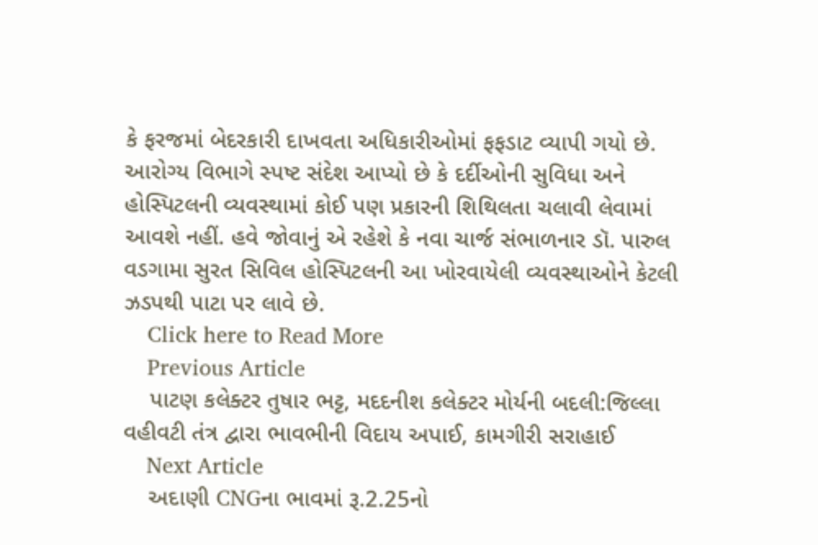કે ફરજમાં બેદરકારી દાખવતા અધિકારીઓમાં ફફડાટ વ્યાપી ગયો છે. આરોગ્ય વિભાગે સ્પષ્ટ સંદેશ આપ્યો છે કે દર્દીઓની સુવિધા અને હોસ્પિટલની વ્યવસ્થામાં કોઈ પણ પ્રકારની શિથિલતા ચલાવી લેવામાં આવશે નહીં. હવે જોવાનું એ રહેશે કે નવા ચાર્જ સંભાળનાર ડૉ. પારુલ વડગામા સુરત સિવિલ હોસ્પિટલની આ ખોરવાયેલી વ્યવસ્થાઓને કેટલી ઝડપથી પાટા પર લાવે છે.
    Click here to Read More
    Previous Article
    પાટણ કલેક્ટર તુષાર ભટ્ટ, મદદનીશ કલેક્ટર મોર્યની બદલી:જિલ્લા વહીવટી તંત્ર દ્વારા ભાવભીની વિદાય અપાઈ, કામગીરી સરાહાઈ
    Next Article
    અદાણી CNGના ભાવમાં રૂ.2.25નો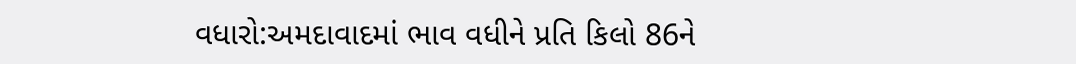વધારો:અમદાવાદમાં ભાવ વધીને પ્રતિ કિલો 86ને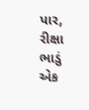પાર, રીક્ષા ભાડું એક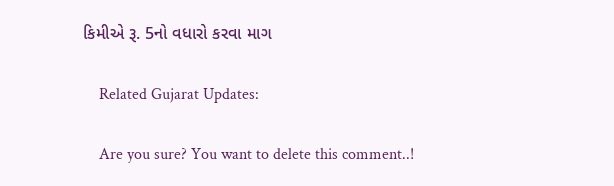કિમીએ રૂ. 5નો વધારો કરવા માગ

    Related Gujarat Updates:

    Are you sure? You want to delete this comment..!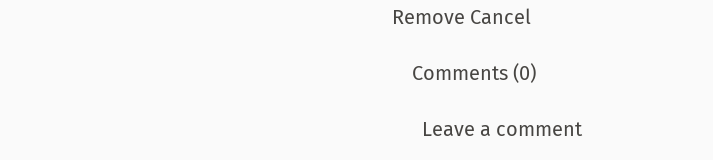Remove Cancel

    Comments (0)

      Leave a comment